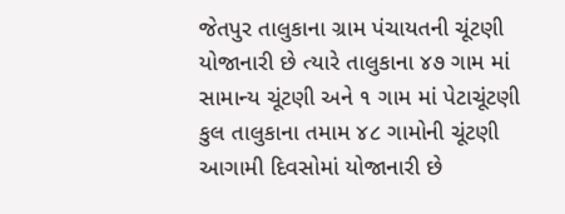જેતપુર તાલુકાના ગ્રામ પંચાયતની ચૂંટણી યોજાનારી છે ત્યારે તાલુકાના ૪૭ ગામ માં સામાન્ય ચૂંટણી અને ૧ ગામ માં પેટાચૂંટણી કુલ તાલુકાના તમામ ૪૮ ગામોની ચૂંટણી આગામી દિવસોમાં યોજાનારી છે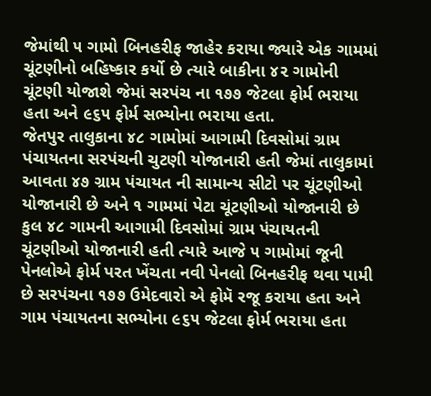જેમાંથી ૫ ગામો બિનહરીફ જાહેર કરાયા જ્યારે એક ગામમાં ચૂંટણીનો બહિષ્કાર કર્યો છે ત્યારે બાકીના ૪૨ ગામોની ચૂંટણી યોજાશે જેમાં સરપંચ ના ૧૭૭ જેટલા ફોર્મ ભરાયા હતા અને ૯૬૫ ફોર્મ સભ્યોના ભરાયા હતા.
જેતપુર તાલુકાના ૪૮ ગામોમાં આગામી દિવસોમાં ગ્રામ પંચાયતના સરપંચની ચુટણી યોજાનારી હતી જેમાં તાલુકામાં આવતા ૪૭ ગ્રામ પંચાયત ની સામાન્ય સીટો પર ચૂંટણીઓ યોજાનારી છે અને ૧ ગામમાં પેટા ચૂંટણીઓ યોજાનારી છે કુલ ૪૮ ગામની આગામી દિવસોમાં ગ્રામ પંચાયતની ચૂંટણીઓ યોજાનારી હતી ત્યારે આજે ૫ ગામોમાં જૂની પેનલોએ ફોર્મ પરત ખેંચતા નવી પેનલો બિનહરીફ થવા પામી છે સરપંચના ૧૭૭ ઉમેદવારો એ ફોમૅ રજૂ કરાયા હતા અને ગામ પંચાયતના સભ્યોના ૯૬૫ જેટલા ફોર્મ ભરાયા હતા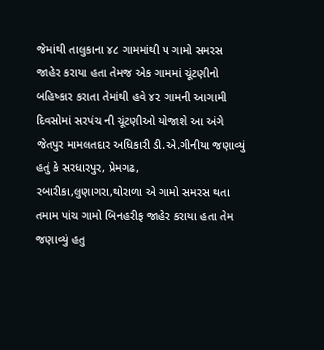જેમાંથી તાલુકાના ૪૮ ગામમાંથી ૫ ગામો સમરસ જાહેર કરાયા હતા તેમજ એક ગામમાં ચૂંટણીનો બહિષ્કાર કરાતા તેમાંથી હવે ૪૨ ગામની આગામી દિવસોમાં સરપંચ ની ચૂંટણીઓ યોજાશે આ અંગે જેતપુર મામલતદાર અધિકારી ડી.એ.ગીનીયા જણાવ્યું હતું કે સરધારપુર, પ્રેમગઢ, રબારીકા,લુણાગરા,થોરાળા એ ગામો સમરસ થતા તમામ પાંચ ગામો બિનહરીફ જાહેર કરાયા હતા તેમ જણાવ્યું હતુ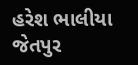હરેશ ભાલીયા જેતપુર